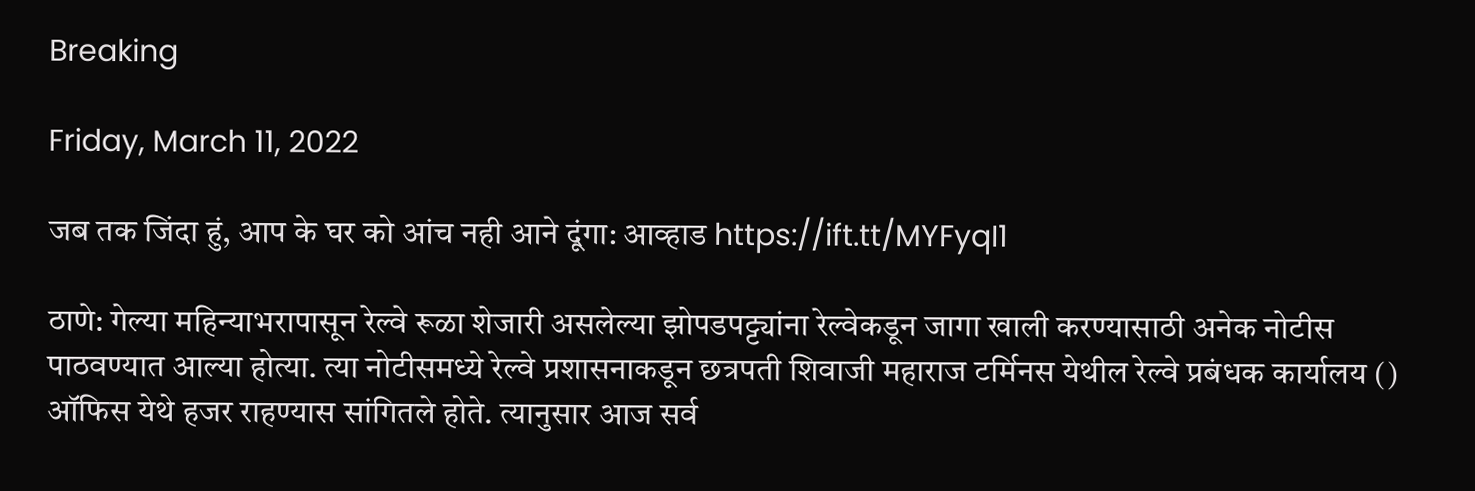Breaking

Friday, March 11, 2022

जब तक जिंदा हुं, आप के घर को आंच नही आने दूंगा: आव्हाड https://ift.tt/MYFyqI1

ठाणे: गेल्या महिन्याभरापासून रेल्वे रूळा शेजारी असलेल्या झोपडपट्ट्यांना रेल्वेकडून जागा खाली करण्यासाठी अनेक नोटीस पाठवण्यात आल्या होत्या. त्या नोटीसमध्ये रेल्वे प्रशासनाकडून छत्रपती शिवाजी महाराज टर्मिनस येथील रेल्वे प्रबंधक कार्यालय () ऑफिस येथे हजर राहण्यास सांगितले होते. त्यानुसार आज सर्व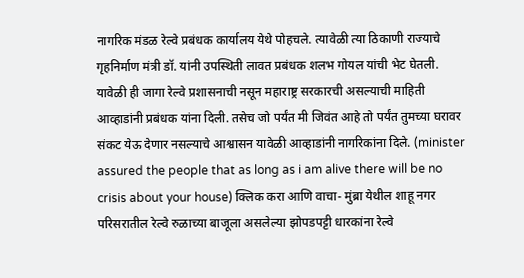नागरिक मंडळ रेल्वे प्रबंधक कार्यालय येथे पोहचले. त्यावेळी त्या ठिकाणी राज्याचे गृहनिर्माण मंत्री डॉ. यांनी उपस्थिती लावत प्रबंधक शलभ गोयल यांची भेट घेतली. यावेळी ही जागा रेल्वे प्रशासनाची नसून महाराष्ट्र सरकारची असल्याची माहिती आव्हाडांनी प्रबंधक यांना दिली. तसेच जो पर्यंत मी जिवंत आहे तो पर्यंत तुमच्या घरावर संकट येऊ देणार नसल्याचे आश्वासन यावेळी आव्हाडांनी नागरिकांना दिले. (minister assured the people that as long as i am alive there will be no crisis about your house) क्लिक करा आणि वाचा- मुंब्रा येथील शाहू नगर परिसरातील रेल्वे रुळाच्या बाजूला असलेल्या झोपडपट्टी धारकांना रेल्वे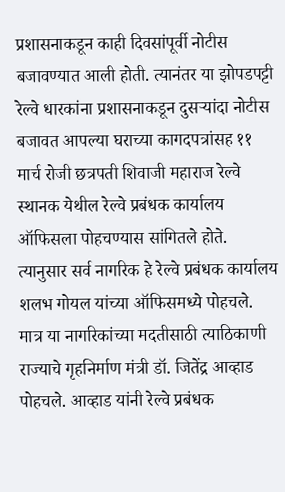प्रशासनाकडून काही दिवसांपूर्वी नोटीस बजावण्यात आली होती. त्यानंतर या झोपडपट्टी रेल्वे धारकांना प्रशासनाकडून दुसऱ्यांदा नोटीस बजावत आपल्या घराच्या कागदपत्रांसह ११ मार्च रोजी छत्रपती शिवाजी महाराज रेल्वे स्थानक येथील रेल्वे प्रबंधक कार्यालय ऑफिसला पोहचण्यास सांगितले होते. त्यानुसार सर्व नागरिक हे रेल्वे प्रबंधक कार्यालय शलभ गोयल यांच्या ऑफिसमध्ये पोहचले. मात्र या नागरिकांच्या मदतीसाठी त्याठिकाणी राज्याचे गृहनिर्माण मंत्री डॉ. जितेंद्र आव्हाड पोहचले. आव्हाड यांनी रेल्वे प्रबंधक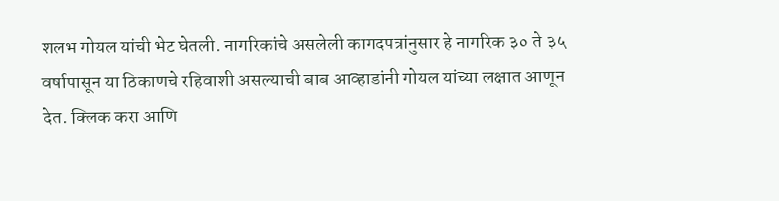शलभ गोयल यांची भेट घेतली. नागरिकांचे असलेली कागदपत्रांनुसार हे नागरिक ३० ते ३५ वर्षापासून या ठिकाणचे रहिवाशी असल्याची बाब आव्हाडांनी गोयल यांच्या लक्षात आणून देत. क्लिक करा आणि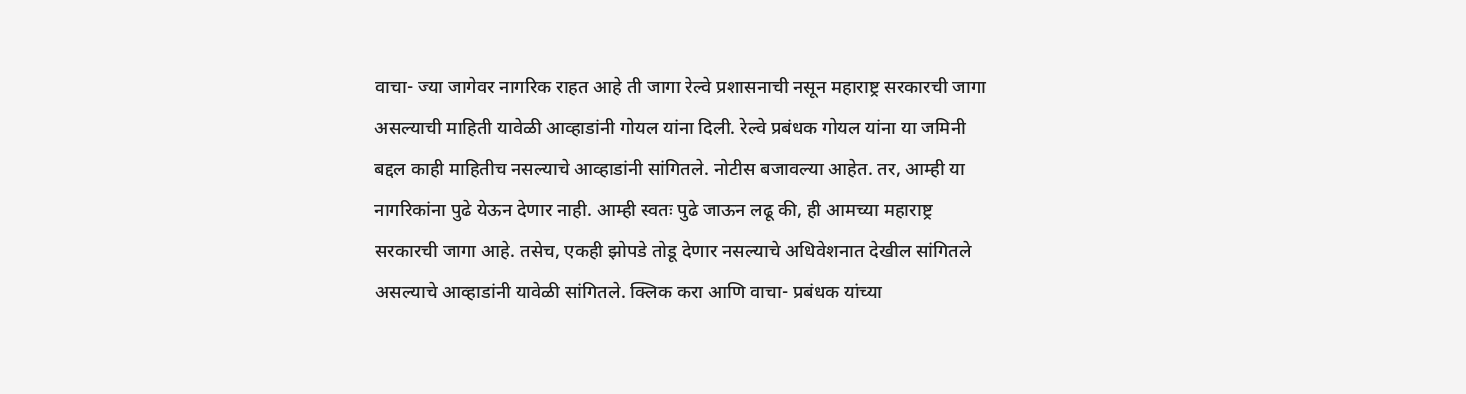वाचा- ज्या जागेवर नागरिक राहत आहे ती जागा रेल्वे प्रशासनाची नसून महाराष्ट्र सरकारची जागा असल्याची माहिती यावेळी आव्हाडांनी गोयल यांना दिली. रेल्वे प्रबंधक गोयल यांना या जमिनी बद्दल काही माहितीच नसल्याचे आव्हाडांनी सांगितले. नोटीस बजावल्या आहेत. तर, आम्ही या नागरिकांना पुढे येऊन देणार नाही. आम्ही स्वतः पुढे जाऊन लढू की, ही आमच्या महाराष्ट्र सरकारची जागा आहे. तसेच, एकही झोपडे तोडू देणार नसल्याचे अधिवेशनात देखील सांगितले असल्याचे आव्हाडांनी यावेळी सांगितले. क्लिक करा आणि वाचा- प्रबंधक यांच्या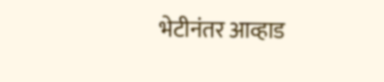भेटीनंतर आव्हाड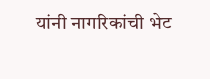यांनी नागरिकांची भेट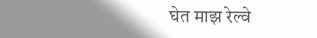घेत माझ रेल्वे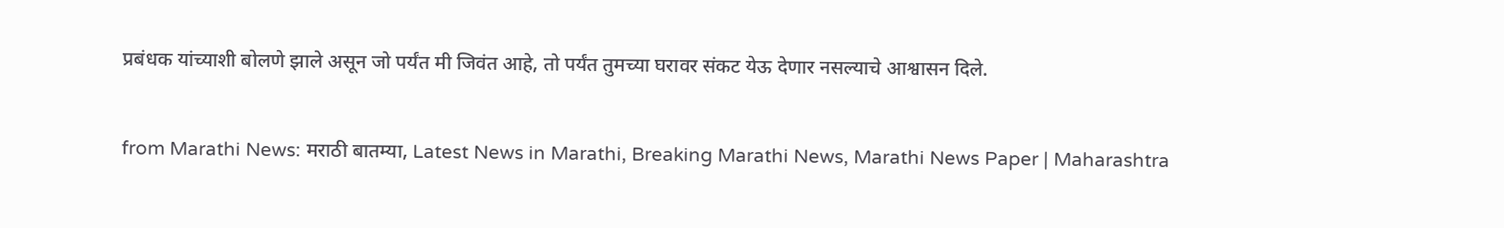प्रबंधक यांच्याशी बोलणे झाले असून जो पर्यंत मी जिवंत आहे, तो पर्यंत तुमच्या घरावर संकट येऊ देणार नसल्याचे आश्वासन दिले.


from Marathi News: मराठी बातम्या, Latest News in Marathi, Breaking Marathi News, Marathi News Paper | Maharashtra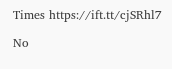Times https://ift.tt/cjSRhl7

No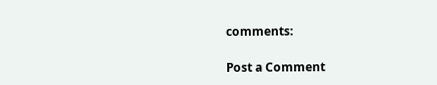comments:

Post a Comment